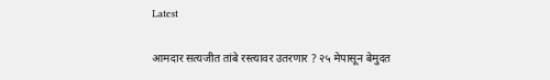Latest

आमदार सत्यजीत तांबे रस्त्यावर उतरणार ? २५ मेपासून बेमुदत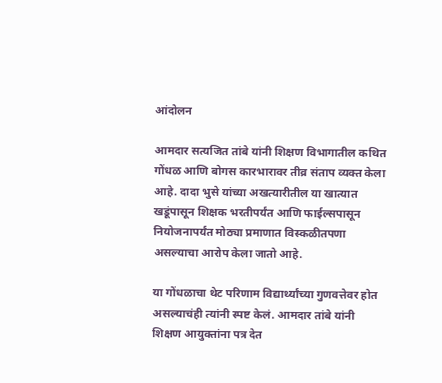आंदोलन

आमदार सत्यजित तांबे यांनी शिक्षण विभागातील कथित गोंधळ आणि बोगस कारभारावर तीव्र संताप व्यक्त केला आहे. दादा भुसे यांच्या अखत्यारीतील या खात्यात खडूंपासून शिक्षक भरतीपर्यंत आणि फाईल्सपासून नियोजनापर्यंत मोठ्या प्रमाणात विस्कळीतपणा असल्याचा आरोप केला जातो आहे.

या गोंधळाचा थेट परिणाम विद्यार्थ्यांच्या गुणवत्तेवर होत असल्याचंही त्यांनी स्पष्ट केलं. आमदार तांबे यांनी शिक्षण आयुक्तांना पत्र देत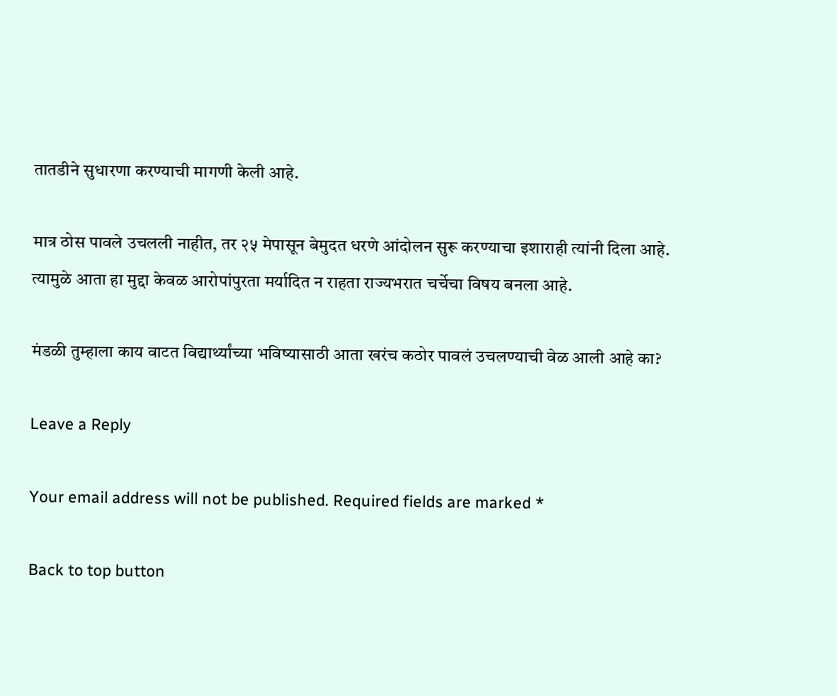तातडीने सुधारणा करण्याची मागणी केली आहे.

मात्र ठोस पावले उचलली नाहीत, तर २५ मेपासून बेमुदत धरणे आंदोलन सुरू करण्याचा इशाराही त्यांनी दिला आहे. त्यामुळे आता हा मुद्दा केवळ आरोपांपुरता मर्यादित न राहता राज्यभरात चर्चेचा विषय बनला आहे.

मंडळी तुम्हाला काय वाटत विद्यार्थ्यांच्या भविष्यासाठी आता खरंच कठोर पावलं उचलण्याची वेळ आली आहे का?

Leave a Reply

Your email address will not be published. Required fields are marked *

Back to top button